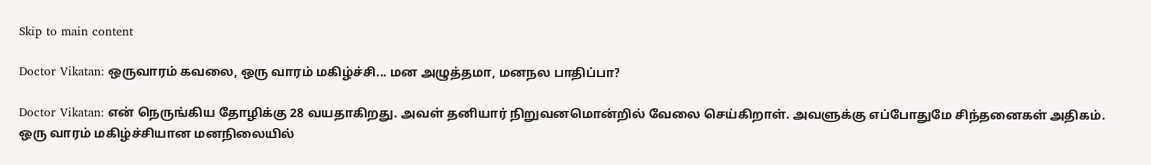Skip to main content

Doctor Vikatan: ஒருவாரம் கவலை, ஒரு வாரம் மகிழ்ச்சி... மன அழுத்தமா, மனநல பாதிப்பா?

Doctor Vikatan: என் நெருங்கிய தோழிக்கு 28 வயதாகிறது. அவள் தனியார் நிறுவனமொன்றில் வேலை செய்கிறாள். அவளுக்கு எப்போதுமே சிந்தனைகள் அதிகம். ஒரு வாரம் மகிழ்ச்சியான மனநிலையில்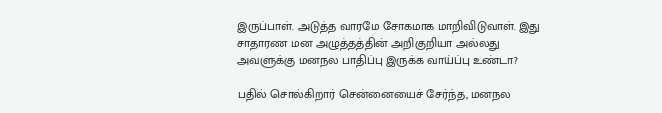இருப்பாள். அடுத்த வாரமே சோகமாக மாறிவிடுவாள். இது சாதாரண மன அழுத்தத்தின் அறிகுறியா அல்லது அவளுக்கு மனநல பாதிப்பு இருக்க வாய்ப்பு உண்டா?

பதில் சொல்கிறார் சென்னையைச் சேர்ந்த, மனநல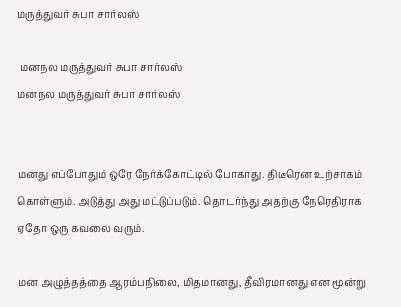மருத்துவர் சுபா சார்லஸ்

 மனநல மருத்துவர் சுபா சார்லஸ்
மனநல மருத்துவர் சுபா சார்லஸ்


மனது எப்போதும் ஒரே நேர்க்கோட்டில் போகாது. திடீரென உற்சாகம் கொள்ளும். அடுத்து அது மட்டுப்படும். தொடர்ந்து அதற்கு நேரெதிராக ஏதோ ஒரு கவலை வரும்.

மன அழுத்தத்தை ஆரம்பநிலை, மிதமானது, தீவிரமானது என மூன்று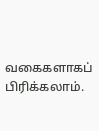வகைகளாகப் பிரிக்கலாம்.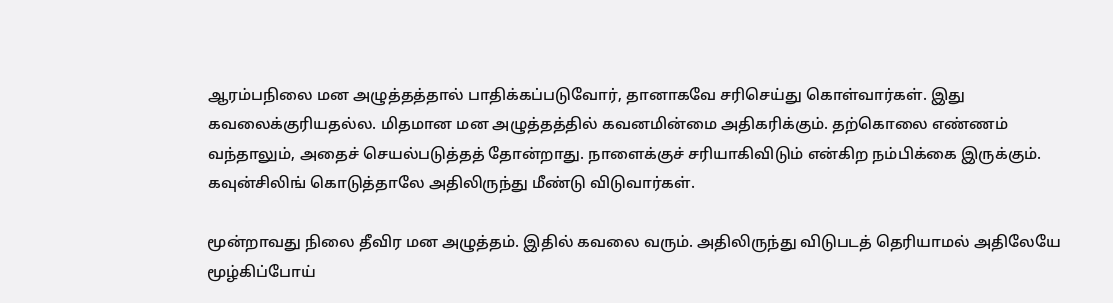ஆரம்பநிலை மன அழுத்தத்தால் பாதிக்கப்படுவோர், தானாகவே சரிசெய்து கொள்வார்கள். இது கவலைக்குரியதல்ல. மிதமான மன அழுத்தத்தில் கவனமின்மை அதிகரிக்கும். தற்கொலை எண்ணம் வந்தாலும், அதைச் செயல்படுத்தத் தோன்றாது. நாளைக்குச் சரியாகிவிடும் என்கிற நம்பிக்கை இருக்கும். கவுன்சிலிங் கொடுத்தாலே அதிலிருந்து மீண்டு விடுவார்கள்.

மூன்றாவது நிலை தீவிர மன அழுத்தம். இதில் கவலை வரும். அதிலிருந்து விடுபடத் தெரியாமல் அதிலேயே மூழ்கிப்போய்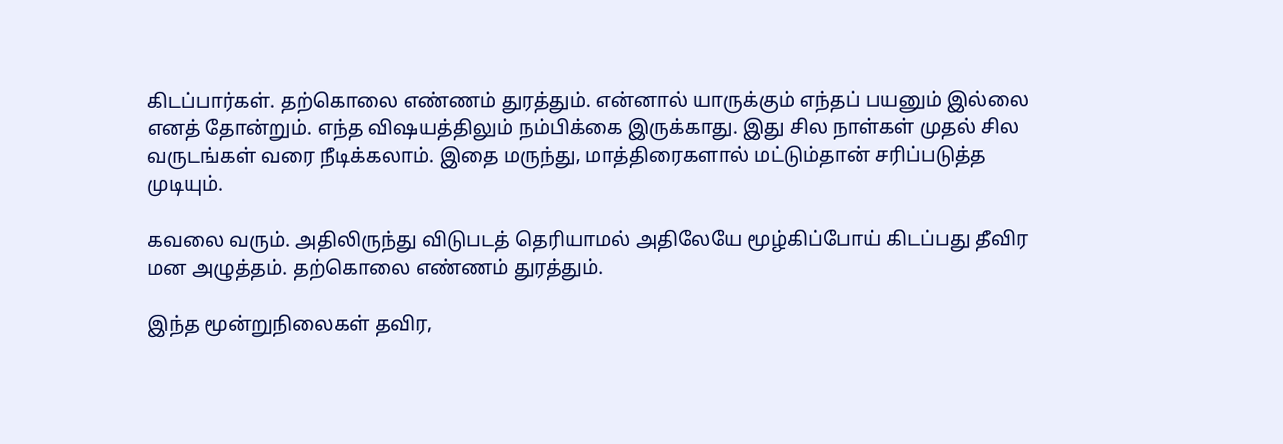கிடப்பார்கள். தற்கொலை எண்ணம் துரத்தும். என்னால் யாருக்கும் எந்தப் பயனும் இல்லை எனத் தோன்றும். எந்த விஷயத்திலும் நம்பிக்கை இருக்காது. இது சில நாள்கள் முதல் சில வருடங்கள் வரை நீடிக்கலாம். இதை மருந்து, மாத்திரைகளால் மட்டும்தான் சரிப்படுத்த முடியும்.

கவலை வரும். அதிலிருந்து விடுபடத் தெரியாமல் அதிலேயே மூழ்கிப்போய் கிடப்பது தீவிர மன அழுத்தம். தற்கொலை எண்ணம் துரத்தும்.

இந்த மூன்றுநிலைகள் தவிர,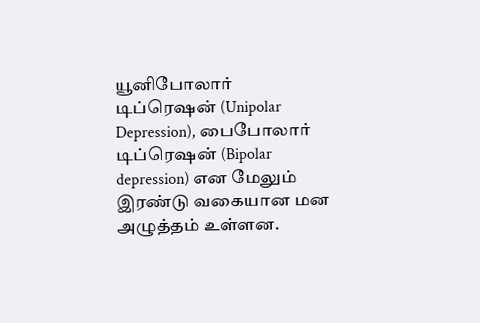யூனிபோலார் டிப்ரெஷன் (Unipolar Depression), பைபோலார் டிப்ரெஷன் (Bipolar depression) என மேலும் இரண்டு வகையான மன அழுத்தம் உள்ளன.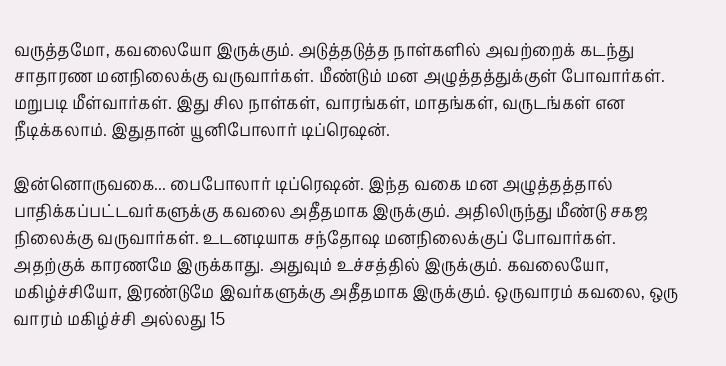வருத்தமோ, கவலையோ இருக்கும். அடுத்தடுத்த நாள்களில் அவற்றைக் கடந்து சாதாரண மனநிலைக்கு வருவார்கள். மீண்டும் மன அழுத்தத்துக்குள் போவார்கள். மறுபடி மீள்வார்கள். இது சில நாள்கள், வாரங்கள், மாதங்கள், வருடங்கள் என நீடிக்கலாம். இதுதான் யூனிபோலார் டிப்ரெஷன்.

இன்னொருவகை... பைபோலார் டிப்ரெஷன். இந்த வகை மன அழுத்தத்தால் பாதிக்கப்பட்டவர்களுக்கு கவலை அதீதமாக இருக்கும். அதிலிருந்து மீண்டு சகஜ நிலைக்கு வருவார்கள். உடனடியாக சந்தோஷ மனநிலைக்குப் போவார்கள். அதற்குக் காரணமே இருக்காது. அதுவும் உச்சத்தில் இருக்கும். கவலையோ, மகிழ்ச்சியோ, இரண்டுமே இவர்களுக்கு அதீதமாக இருக்கும். ஒருவாரம் கவலை, ஒரு வாரம் மகிழ்ச்சி அல்லது 15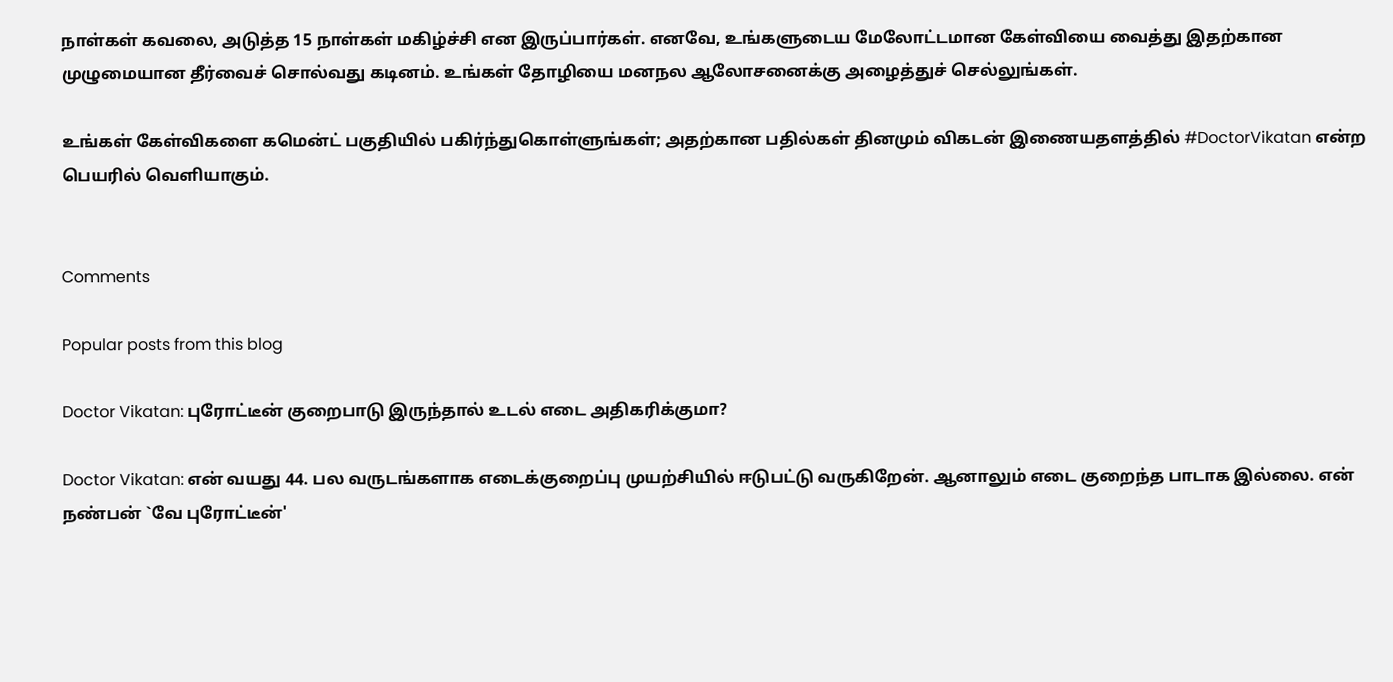நாள்கள் கவலை, அடுத்த 15 நாள்கள் மகிழ்ச்சி என இருப்பார்கள். எனவே, உங்களுடைய மேலோட்டமான கேள்வியை வைத்து இதற்கான முழுமையான தீர்வைச் சொல்வது கடினம். உங்கள் தோழியை மனநல ஆலோசனைக்கு அழைத்துச் செல்லுங்கள்.

உங்கள் கேள்விகளை கமென்ட் பகுதியில் பகிர்ந்துகொள்ளுங்கள்; அதற்கான பதில்கள் தினமும் விகடன் இணையதளத்தில் #DoctorVikatan என்ற பெயரில் வெளியாகும்.


Comments

Popular posts from this blog

Doctor Vikatan: புரோட்டீன் குறைபாடு இருந்தால் உடல் எடை அதிகரிக்குமா?

Doctor Vikatan: என் வயது 44. பல வருடங்களாக எடைக்குறைப்பு முயற்சியில் ஈடுபட்டு வருகிறேன். ஆனாலும் எடை குறைந்த பாடாக இல்லை. என் நண்பன் `வே புரோட்டீன்'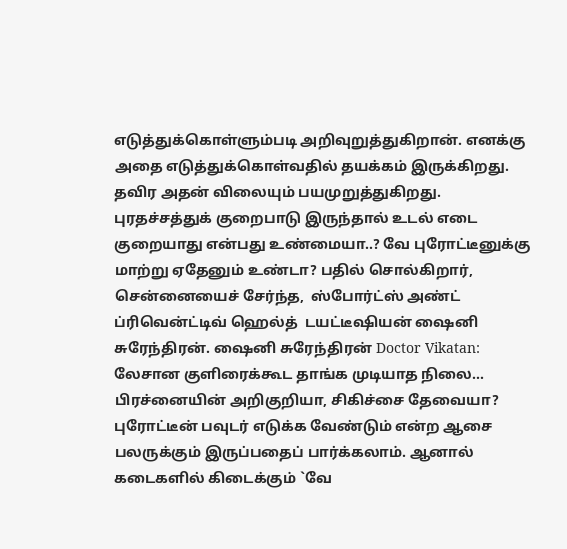எடுத்துக்கொள்ளும்படி அறிவுறுத்துகிறான். எனக்கு அதை எடுத்துக்கொள்வதில் தயக்கம் இருக்கிறது. தவிர அதன் விலையும் பயமுறுத்துகிறது. புரதச்சத்துக் குறைபாடு இருந்தால் உடல் எடை குறையாது என்பது உண்மையா..? வே புரோட்டீனுக்கு மாற்று ஏதேனும் உண்டா? பதில் சொல்கிறார், சென்னையைச் சேர்ந்த,  ஸ்போர்ட்ஸ் அண்ட் ப்ரிவென்ட்டிவ் ஹெல்த்  டயட்டீஷியன் ஷைனி சுரேந்திரன். ஷைனி சுரேந்திரன் Doctor Vikatan: லேசான குளிரைக்கூட தாங்க முடியாத நிலை... பிரச்னையின் அறிகுறியா, சிகிச்சை தேவையா? புரோட்டீன் பவுடர் எடுக்க வேண்டும் என்ற ஆசை பலருக்கும் இருப்பதைப் பார்க்கலாம். ஆனால் கடைகளில் கிடைக்கும் `வே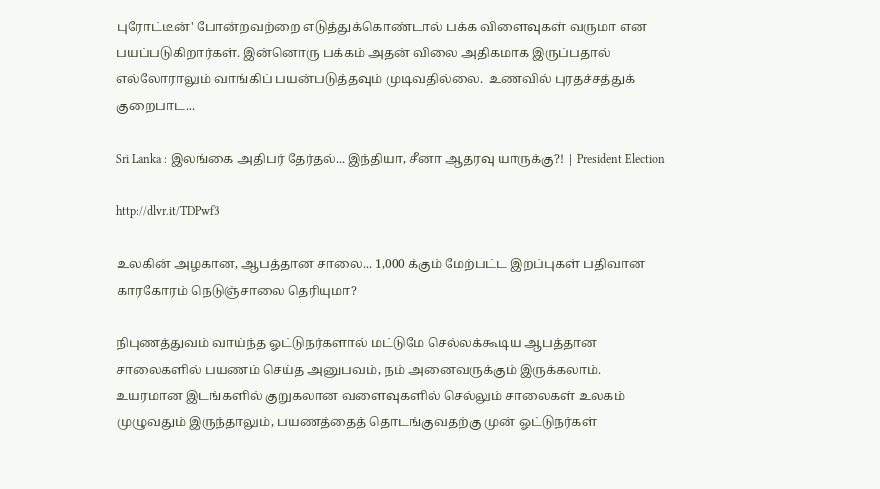புரோட்டீன்' போன்றவற்றை எடுத்துக்கொண்டால் பக்க விளைவுகள் வருமா என பயப்படுகிறார்கள். இன்னொரு பக்கம் அதன் விலை அதிகமாக இருப்பதால் எல்லோராலும் வாங்கிப் பயன்படுத்தவும் முடிவதில்லை.  உணவில் புரதச்சத்துக் குறைபாட...

Sri Lanka : இலங்கை அதிபர் தேர்தல்... இந்தியா, சீனா ஆதரவு யாருக்கு?! | President Election

http://dlvr.it/TDPwf3

உலகின் அழகான, ஆபத்தான சாலை... 1,000 க்கும் மேற்பட்ட இறப்புகள் பதிவான காரகோரம் நெடுஞ்சாலை தெரியுமா?

நிபுணத்துவம் வாய்ந்த ஓட்டுநர்களால் மட்டுமே செல்லக்கூடிய ஆபத்தான சாலைகளில் பயணம் செய்த அனுபவம், நம் அனைவருக்கும் இருக்கலாம். உயரமான இடங்களில் குறுகலான வளைவுகளில் செல்லும் சாலைகள் உலகம் முழுவதும் இருந்தாலும், பயணத்தைத் தொடங்குவதற்கு முன் ஓட்டுநர்கள்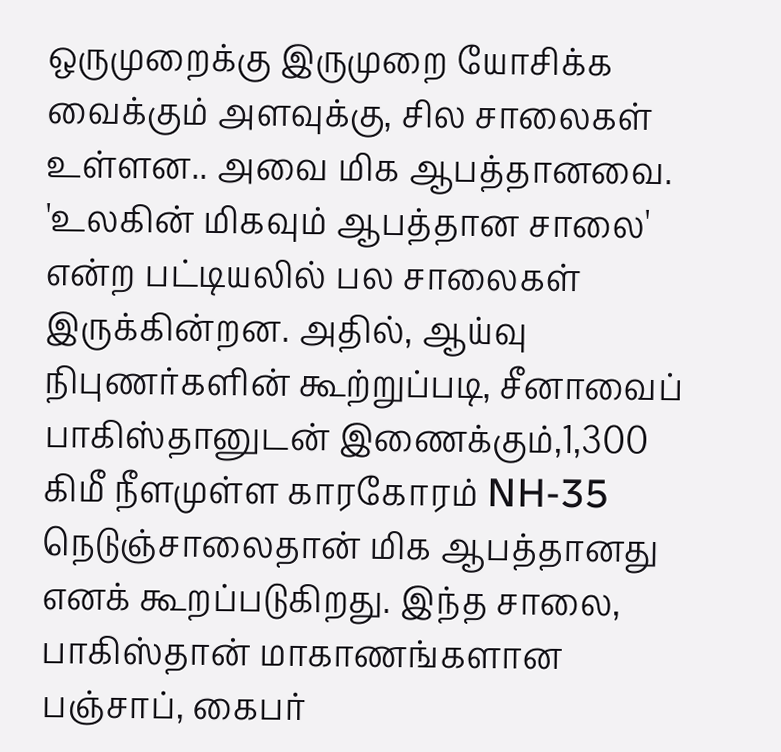ஒருமுறைக்கு இருமுறை யோசிக்க வைக்கும் அளவுக்கு, சில சாலைகள் உள்ளன.. அவை மிக ஆபத்தானவை. 'உலகின் மிகவும் ஆபத்தான சாலை' என்ற பட்டியலில் பல சாலைகள் இருக்கின்றன. அதில், ஆய்வு நிபுணர்களின் கூற்றுப்படி, சீனாவைப் பாகிஸ்தானுடன் இணைக்கும்,1,300 கிமீ நீளமுள்ள காரகோரம் NH-35 நெடுஞ்சாலைதான் மிக ஆபத்தானது எனக் கூறப்படுகிறது. இந்த சாலை, பாகிஸ்தான் மாகாணங்களான பஞ்சாப், கைபர்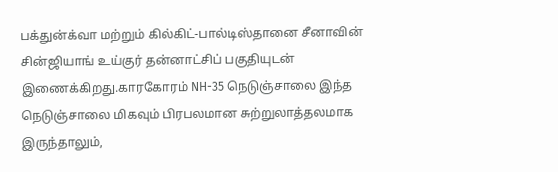பக்துன்க்வா மற்றும் கில்கிட்-பால்டிஸ்தானை சீனாவின் சின்ஜியாங் உய்குர் தன்னாட்சிப் பகுதியுடன் இணைக்கிறது.காரகோரம் NH-35 நெடுஞ்சாலை இந்த நெடுஞ்சாலை மிகவும் பிரபலமான சுற்றுலாத்தலமாக இருந்தாலும்,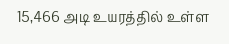15,466 அடி உயரத்தில் உள்ள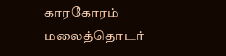காரகோரம் மலைத்தொடர்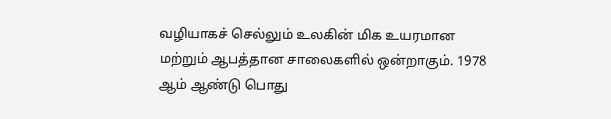வழியாகச் செல்லும் உலகின் மிக உயரமான மற்றும் ஆபத்தான சாலைகளில் ஒன்றாகும். 1978 ஆம் ஆண்டு பொது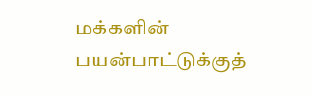மக்களின் பயன்பாட்டுக்குத்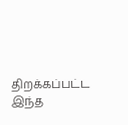திறக்கப்பட்ட இந்த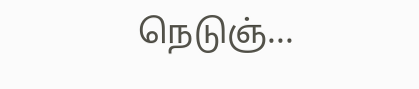நெடுஞ்...